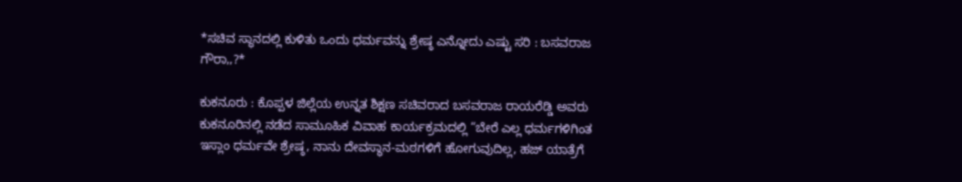*ಸಚಿವ ಸ್ಥಾನದಲ್ಲಿ ಕುಳಿತು ಒಂದು ಧರ್ಮವನ್ನು ಶ್ರೇಷ್ಠ ಎನ್ನೋದು ಎಷ್ಟು ಸರಿ : ಬಸವರಾಜ ಗೌರಾ,,?*

ಕುಕನೂರು : ಕೊಪ್ಪಳ ಜಿಲ್ಲೆಯ ಉನ್ನತ ಶಿಕ್ಷಣ ಸಚಿವರಾದ ಬಸವರಾಜ ರಾಯರೆಡ್ಡಿ ಅವರು ಕುಕನೂರಿನಲ್ಲಿ ನಡೆದ ಸಾಮೂಹಿಕ ವಿವಾಹ ಕಾರ್ಯಕ್ರಮದಲ್ಲಿ “ಬೇರೆ ಎಲ್ಲ ಧರ್ಮಗಳಿಗಿಂತ ಇಸ್ಲಾಂ ಧರ್ಮವೇ ಶ್ರೇಷ್ಠ, ನಾನು ದೇವಸ್ಥಾನ-ಮಠಗಳಿಗೆ ಹೋಗುವುದಿಲ್ಲ, ಹಜ್ ಯಾತ್ರೆಗೆ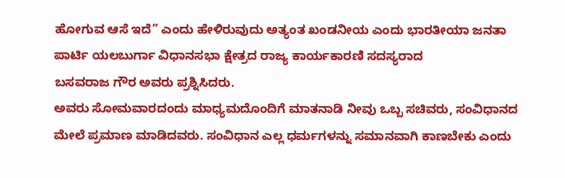ಹೋಗುವ ಆಸೆ ಇದೆ” ಎಂದು ಹೇಳಿರುವುದು ಅತ್ಯಂತ ಖಂಡನೀಯ ಎಂದು ಭಾರತೀಯಾ ಜನತಾ ಪಾರ್ಟಿ ಯಲಬುರ್ಗಾ ವಿಧಾನಸಭಾ ಕ್ಷೇತ್ರದ ರಾಜ್ಯ ಕಾರ್ಯಕಾರಣಿ ಸದಸ್ಯರಾದ
ಬಸವರಾಜ ಗೌರ ಅವರು ಪ್ರಶ್ನಿಸಿದರು.
ಅವರು ಸೋಮವಾರದಂದು ಮಾಧ್ಯಮದೊಂದಿಗೆ ಮಾತನಾಡಿ ನೀವು ಒಬ್ಬ ಸಚಿವರು, ಸಂವಿಧಾನದ ಮೇಲೆ ಪ್ರಮಾಣ ಮಾಡಿದವರು. ಸಂವಿಧಾನ ಎಲ್ಲ ಧರ್ಮಗಳನ್ನು ಸಮಾನವಾಗಿ ಕಾಣಬೇಕು ಎಂದು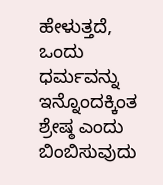ಹೇಳುತ್ತದೆ, ಒಂದು ಧರ್ಮವನ್ನು ಇನ್ನೊಂದಕ್ಕಿಂತ ಶ್ರೇಷ್ಠ ಎಂದು ಬಿಂಬಿಸುವುದು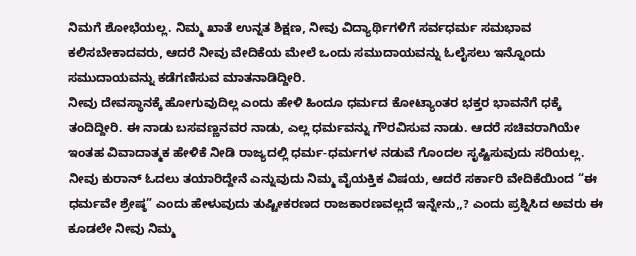ನಿಮಗೆ ಶೋಭೆಯಲ್ಲ. ನಿಮ್ಮ ಖಾತೆ ಉನ್ನತ ಶಿಕ್ಷಣ, ನೀವು ವಿದ್ಯಾರ್ಥಿಗಳಿಗೆ ಸರ್ವಧರ್ಮ ಸಮಭಾವ ಕಲಿಸಬೇಕಾದವರು, ಆದರೆ ನೀವು ವೇದಿಕೆಯ ಮೇಲೆ ಒಂದು ಸಮುದಾಯವನ್ನು ಓಲೈಸಲು ಇನ್ನೊಂದು ಸಮುದಾಯವನ್ನು ಕಡೆಗಣಿಸುವ ಮಾತನಾಡಿದ್ದೀರಿ.
ನೀವು ದೇವಸ್ಥಾನಕ್ಕೆ ಹೋಗುವುದಿಲ್ಲ ಎಂದು ಹೇಳಿ ಹಿಂದೂ ಧರ್ಮದ ಕೋಟ್ಯಾಂತರ ಭಕ್ತರ ಭಾವನೆಗೆ ಧಕ್ಕೆ ತಂದಿದ್ದೀರಿ. ಈ ನಾಡು ಬಸವಣ್ಣನವರ ನಾಡು, ಎಲ್ಲ ಧರ್ಮವನ್ನು ಗೌರವಿಸುವ ನಾಡು. ಆದರೆ ಸಚಿವರಾಗಿಯೇ ಇಂತಹ ವಿವಾದಾತ್ಮಕ ಹೇಳಿಕೆ ನೀಡಿ ರಾಜ್ಯದಲ್ಲಿ ಧರ್ಮ-ಧರ್ಮಗಳ ನಡುವೆ ಗೊಂದಲ ಸೃಷ್ಟಿಸುವುದು ಸರಿಯಲ್ಲ.
ನೀವು ಕುರಾನ್ ಓದಲು ತಯಾರಿದ್ದೇನೆ ಎನ್ನುವುದು ನಿಮ್ಮ ವೈಯಕ್ತಿಕ ವಿಷಯ, ಆದರೆ ಸರ್ಕಾರಿ ವೇದಿಕೆಯಿಂದ “ಈ ಧರ್ಮವೇ ಶ್ರೇಷ್ಠ” ಎಂದು ಹೇಳುವುದು ತುಷ್ಟೀಕರಣದ ರಾಜಕಾರಣವಲ್ಲದೆ ಇನ್ನೇನು,,? ಎಂದು ಪ್ರಶ್ನಿಸಿದ ಅವರು ಈ ಕೂಡಲೇ ನೀವು ನಿಮ್ಮ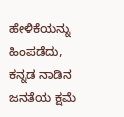ಹೇಳಿಕೆಯನ್ನು ಹಿಂಪಡೆದು, ಕನ್ನಡ ನಾಡಿನ ಜನತೆಯ ಕ್ಷಮೆ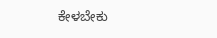ಕೇಳಬೇಕು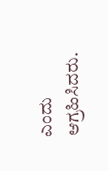ಎಂದು ಆಗ್ರಹಿಸಿದರು.